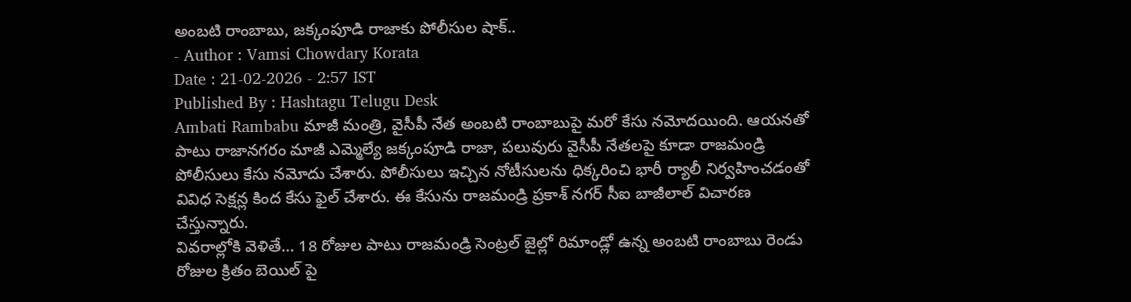అంబటి రాంబాబు, జక్కంపూడి రాజాకు పోలీసుల షాక్..
- Author : Vamsi Chowdary Korata
Date : 21-02-2026 - 2:57 IST
Published By : Hashtagu Telugu Desk
Ambati Rambabu మాజీ మంత్రి, వైసీపీ నేత అంబటి రాంబాబుపై మరో కేసు నమోదయింది. ఆయనతో పాటు రాజానగరం మాజీ ఎమ్మెల్యే జక్కంపూడి రాజా, పలువురు వైసీపీ నేతలపై కూడా రాజమండ్రి పోలీసులు కేసు నమోదు చేశారు. పోలీసులు ఇచ్చిన నోటీసులను ధిక్కరించి భారీ ర్యాలీ నిర్వహించడంతో వివిధ సెక్షన్ల కింద కేసు ఫైల్ చేశారు. ఈ కేసును రాజమండ్రి ప్రకాశ్ నగర్ సీఐ బాజీలాల్ విచారణ చేస్తున్నారు.
వివరాల్లోకి వెళితే… 18 రోజుల పాటు రాజమండ్రి సెంట్రల్ జైల్లో రిమాండ్లో ఉన్న అంబటి రాంబాబు రెండు రోజుల క్రితం బెయిల్ పై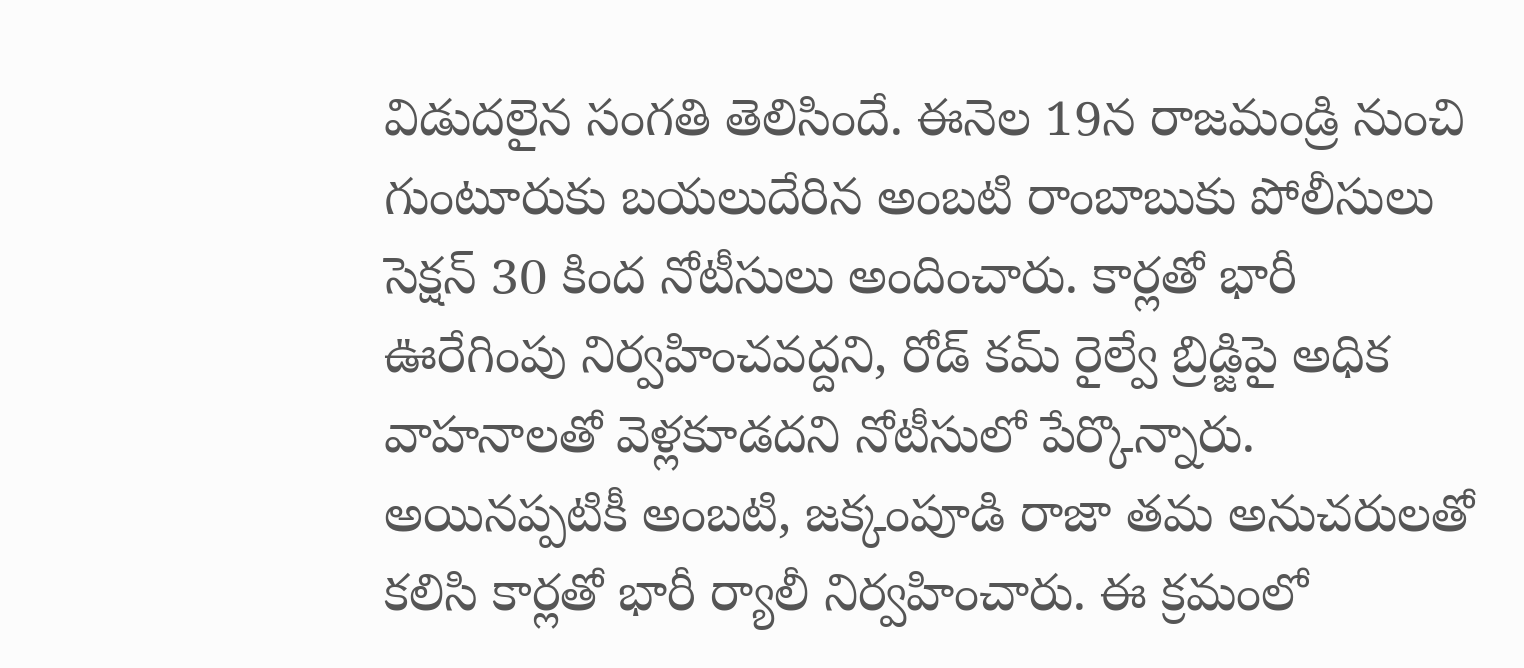విడుదలైన సంగతి తెలిసిందే. ఈనెల 19న రాజమండ్రి నుంచి గుంటూరుకు బయలుదేరిన అంబటి రాంబాబుకు పోలీసులు సెక్షన్ 30 కింద నోటీసులు అందించారు. కార్లతో భారీ ఊరేగింపు నిర్వహించవద్దని, రోడ్ కమ్ రైల్వే బ్రిడ్జిపై అధిక వాహనాలతో వెళ్లకూడదని నోటీసులో పేర్కొన్నారు. అయినప్పటికీ అంబటి, జక్కంపూడి రాజా తమ అనుచరులతో కలిసి కార్లతో భారీ ర్యాలీ నిర్వహించారు. ఈ క్రమంలో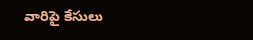వారిపై కేసులు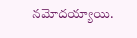నమోదయ్యాయి.